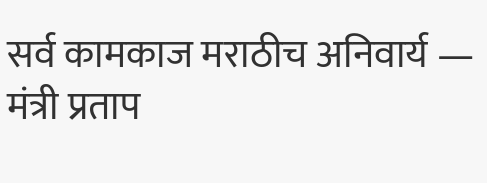सर्व कामकाज मराठीच अनिवार्य — मंत्री प्रताप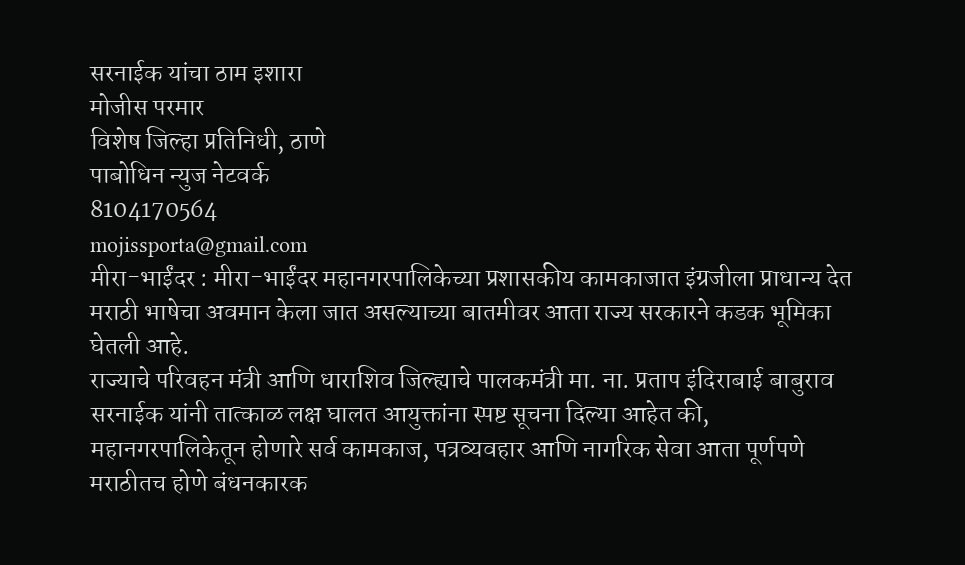सरनाईक यांचा ठाम इशारा
मोजीस परमार
विशेष जिल्हा प्रतिनिधी, ठाणे
पाबोधिन न्युज नेटवर्क
8104170564
mojissporta@gmail.com
मीरा-भाईंदर : मीरा-भाईंदर महानगरपालिकेच्या प्रशासकीय कामकाजात इंग्रजीला प्राधान्य देत मराठी भाषेचा अवमान केला जात असल्याच्या बातमीवर आता राज्य सरकारने कडक भूमिका घेतली आहे.
राज्याचे परिवहन मंत्री आणि धाराशिव जिल्ह्याचे पालकमंत्री मा. ना. प्रताप इंदिराबाई बाबुराव सरनाईक यांनी तात्काळ लक्ष घालत आयुक्तांना स्पष्ट सूचना दिल्या आहेत की,
महानगरपालिकेतून होणारे सर्व कामकाज, पत्रव्यवहार आणि नागरिक सेवा आता पूर्णपणे मराठीतच होणे बंधनकारक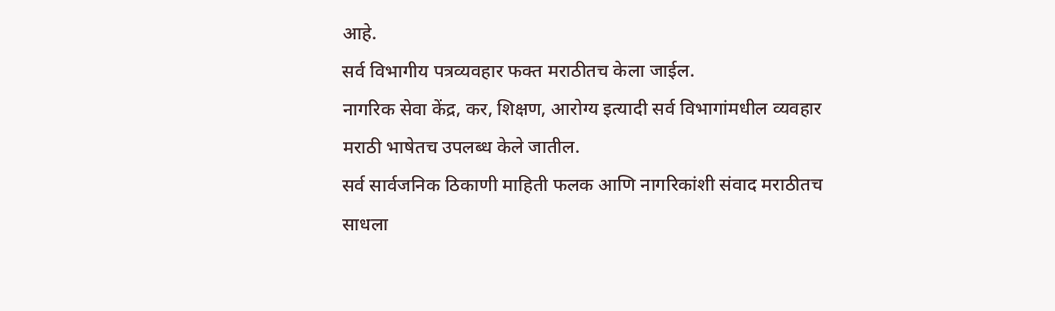आहे.
सर्व विभागीय पत्रव्यवहार फक्त मराठीतच केला जाईल.
नागरिक सेवा केंद्र, कर, शिक्षण, आरोग्य इत्यादी सर्व विभागांमधील व्यवहार मराठी भाषेतच उपलब्ध केले जातील.
सर्व सार्वजनिक ठिकाणी माहिती फलक आणि नागरिकांशी संवाद मराठीतच साधला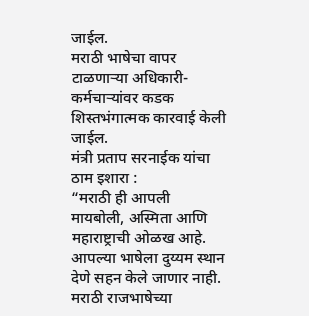जाईल.
मराठी भाषेचा वापर टाळणाऱ्या अधिकारी-कर्मचाऱ्यांवर कडक शिस्तभंगात्मक कारवाई केली जाईल.
मंत्री प्रताप सरनाईक यांचा ठाम इशारा :
“मराठी ही आपली मायबोली, अस्मिता आणि महाराष्ट्राची ओळख आहे.
आपल्या भाषेला दुय्यम स्थान देणे सहन केले जाणार नाही.
मराठी राजभाषेच्या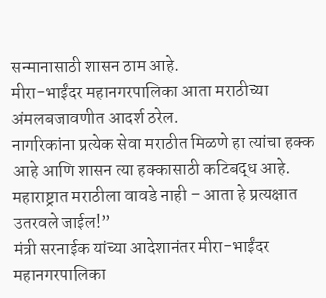सन्मानासाठी शासन ठाम आहे.
मीरा-भाईंदर महानगरपालिका आता मराठीच्या अंमलबजावणीत आदर्श ठरेल.
नागरिकांना प्रत्येक सेवा मराठीत मिळणे हा त्यांचा हक्क आहे आणि शासन त्या हक्कासाठी कटिबद्ध आहे.
महाराष्ट्रात मराठीला वावडे नाही – आता हे प्रत्यक्षात उतरवले जाईल!”
मंत्री सरनाईक यांच्या आदेशानंतर मीरा-भाईंदर महानगरपालिका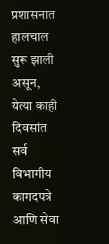प्रशासनात हालचाल सुरू झाली असून, येत्या काही दिवसांत सर्व विभागीय कागदपत्रे आणि सेवा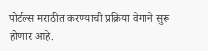पोर्टल्स मराठीत करण्याची प्रक्रिया वेगाने सुरू होणार आहे.